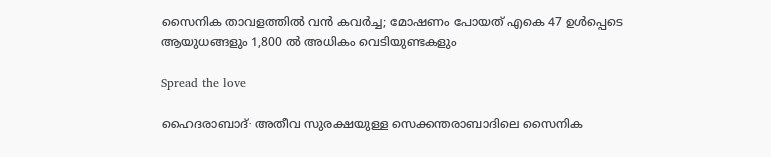സൈനിക താവളത്തിൽ വൻ കവർച്ച; മോഷണം പോയത് എകെ 47 ഉൾപ്പെടെ ആയുധങ്ങളും 1,800 ൽ അധികം വെടിയുണ്ടകളും

Spread the love

ഹൈദരാബാദ്∙ അതീവ സുരക്ഷയുള്ള സെക്കന്തരാബാദിലെ സൈനിക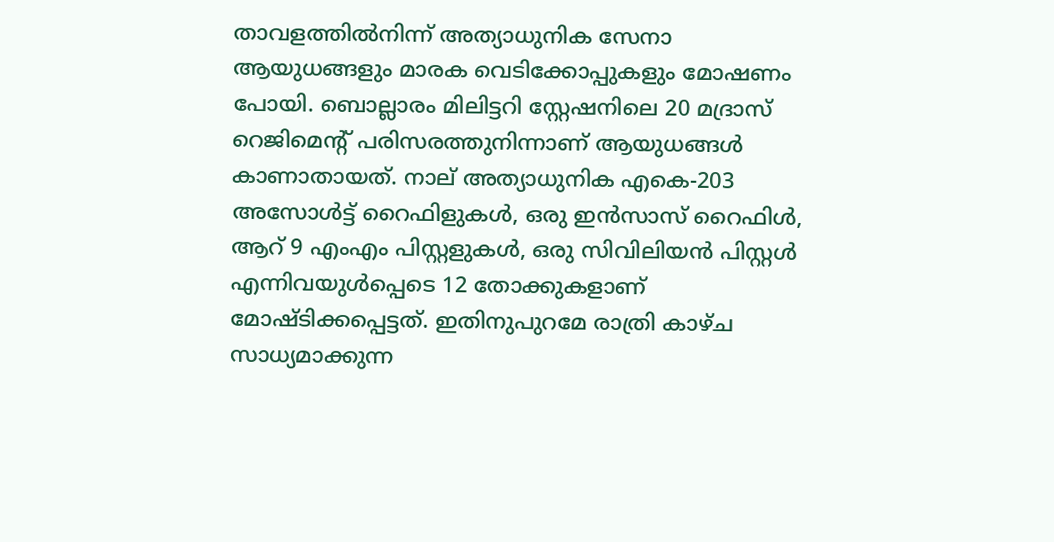താവളത്തിൽനിന്ന് അത്യാധുനിക സേനാ ആയുധങ്ങളും മാരക വെടിക്കോപ്പുകളും മോഷണം പോയി. ബൊല്ലാരം മിലിട്ടറി സ്റ്റേഷനിലെ 20 മദ്രാസ് റെജിമെന്റ് പരിസരത്തുനിന്നാണ് ആയുധങ്ങൾ കാണാതായത്. നാല് അത്യാധുനിക എകെ-203 അസോൾട്ട് റൈഫിളുകൾ, ഒരു ഇൻസാസ് റൈഫിൾ, ആറ് 9 എംഎം പിസ്റ്റളുകൾ, ഒരു സിവിലിയൻ പിസ്റ്റൾ എന്നിവയുൾപ്പെടെ 12 തോക്കുകളാണ് മോഷ്ടിക്കപ്പെട്ടത്. ഇതിനുപുറമേ രാത്രി കാഴ്ച സാധ്യമാക്കുന്ന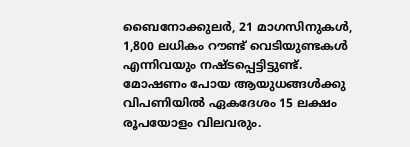ബൈനോക്കുലർ, 21 മാഗസിനുകൾ, 1,800 ലധികം റൗണ്ട് വെടിയുണ്ടകൾ എന്നിവയും നഷ്ടപ്പെട്ടിട്ടുണ്ട്. മോഷണം പോയ ആയുധങ്ങൾക്കു വിപണിയിൽ ഏകദേശം 15 ലക്ഷം രൂപയോളം വിലവരും.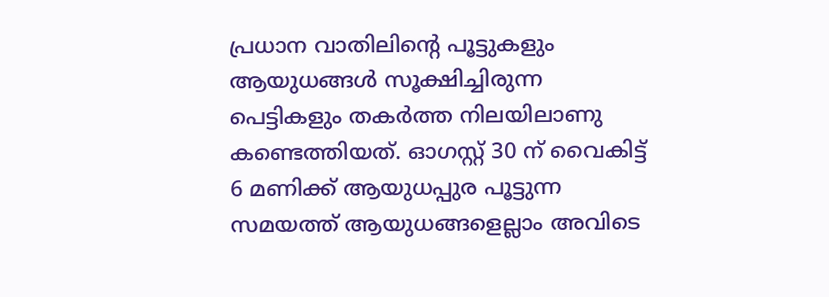പ്രധാന വാതിലിന്റെ പൂട്ടുകളും ആയുധങ്ങൾ സൂക്ഷിച്ചിരുന്ന പെട്ടികളും തകർത്ത നിലയിലാണു കണ്ടെത്തിയത്. ഓഗസ്റ്റ് 30 ന് വൈകിട്ട് 6 മണിക്ക് ആയുധപ്പുര പൂട്ടുന്ന സമയത്ത് ആയുധങ്ങളെല്ലാം അവിടെ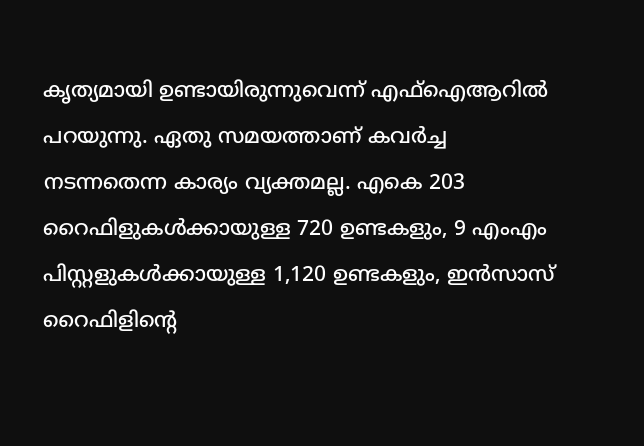കൃത്യമായി ഉണ്ടായിരുന്നുവെന്ന് എഫ്‌ഐആറിൽ പറയുന്നു. ഏതു സമയത്താണ് കവർച്ച നടന്നതെന്ന കാര്യം വ്യക്തമല്ല. എകെ 203 റൈഫിളുകൾക്കായുള്ള 720 ഉണ്ടകളും, 9 എംഎം പിസ്റ്റളുകൾക്കായുള്ള 1,120 ഉണ്ടകളും, ഇൻസാസ് റൈഫിളിന്റെ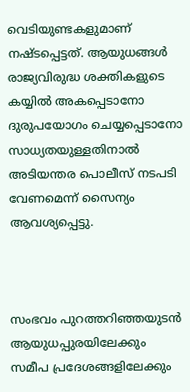വെടിയുണ്ടകളുമാണ് നഷ്ടപ്പെട്ടത്. ആയുധങ്ങൾ രാജ്യവിരുദ്ധ ശക്തികളുടെ കയ്യിൽ അകപ്പെടാനോ ദുരുപയോഗം ചെയ്യപ്പെടാനോ സാധ്യതയുള്ളതിനാൽ അടിയന്തര പൊലീസ് നടപടി വേണമെന്ന് സൈന്യം ആവശ്യപ്പെട്ടു.



സംഭവം പുറത്തറിഞ്ഞയുടൻ ആയുധപ്പുരയിലേക്കും സമീപ പ്രദേശങ്ങളിലേക്കും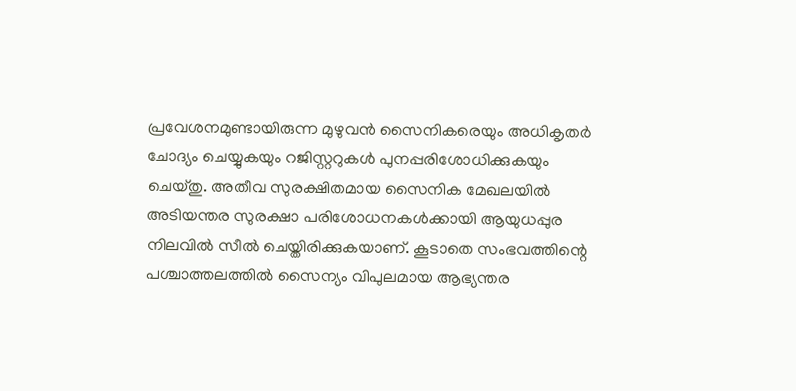പ്രവേശനമുണ്ടായിരുന്ന മുഴുവൻ സൈനികരെയും അധികൃതർ ചോദ്യം ചെയ്യുകയും റജിസ്റ്ററുകൾ പുനപ്പരിശോധിക്കുകയും ചെയ്തു. അതീവ സുരക്ഷിതമായ സൈനിക മേഖലയിൽ അടിയന്തര സുരക്ഷാ പരിശോധനകൾക്കായി ആയുധപ്പുര നിലവിൽ സീൽ ചെയ്തിരിക്കുകയാണ്. കൂടാതെ സംഭവത്തിന്റെ പശ്ചാത്തലത്തിൽ സൈന്യം വിപുലമായ ആഭ്യന്തര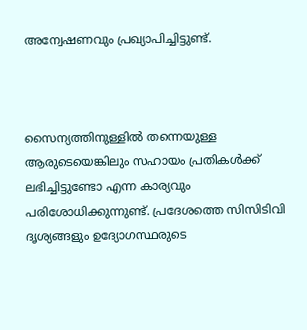അന്വേഷണവും പ്രഖ്യാപിച്ചിട്ടുണ്ട്.



സൈന്യത്തിനുള്ളിൽ തന്നെയുള്ള ആരുടെയെങ്കിലും സഹായം പ്രതികൾക്ക് ലഭിച്ചിട്ടുണ്ടോ എന്ന കാര്യവും പരിശോധിക്കുന്നുണ്ട്. പ്രദേശത്തെ സിസിടിവി ദൃശ്യങ്ങളും ഉദ്യോഗസ്ഥരുടെ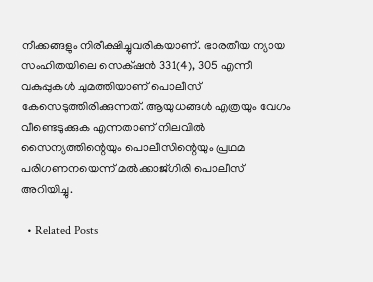നീക്കങ്ങളും നിരീക്ഷിച്ചുവരികയാണ്. ഭാരതീയ ന്യായ സംഹിതയിലെ സെക്‌ഷൻ 331(4), 305 എന്നീ വകുപ്പുകൾ ചുമത്തിയാണ് പൊലീസ് കേസെടുത്തിരിക്കുന്നത്. ആയുധങ്ങൾ എത്രയും വേഗം വീണ്ടെടുക്കുക എന്നതാണ് നിലവിൽ സൈന്യത്തിന്റെയും പൊലീസിന്റെയും പ്രഥമ പരിഗണനയെന്ന് മൽക്കാജ്ഗിരി പൊലീസ് അറിയിച്ചു.

  • Related Posts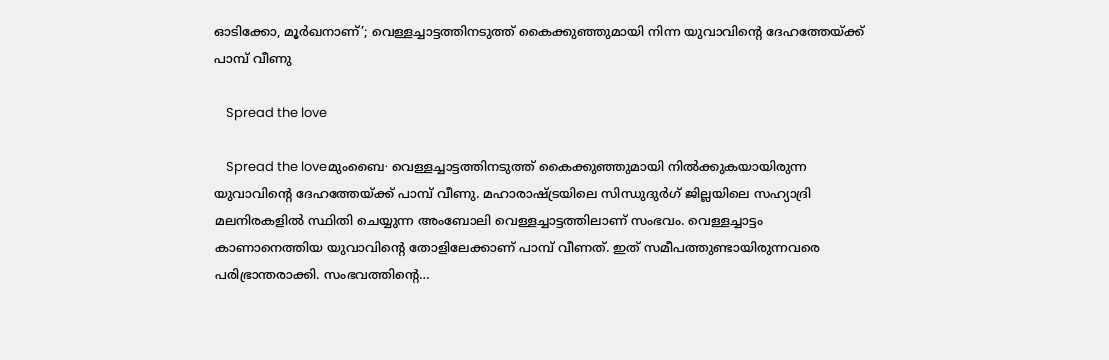ഓടിക്കോ, മൂർഖനാണ്’; വെള്ളച്ചാട്ടത്തിനടുത്ത് കൈക്കുഞ്ഞുമായി നിന്ന യുവാവിന്റെ ദേഹത്തേയ്ക്ക് പാമ്പ് വീണു

    Spread the love

    Spread the loveമുംബൈ∙ വെള്ളച്ചാട്ടത്തിനടുത്ത് കൈക്കുഞ്ഞുമായി നിൽക്കുകയായിരുന്ന യുവാവിന്റെ ദേഹത്തേയ്ക്ക് പാമ്പ് വീണു. മഹാരാഷ്ട്രയിലെ സിന്ധുദുർഗ് ജില്ലയിലെ സഹ്യാദ്രി മലനിരകളിൽ സ്ഥിതി ചെയ്യുന്ന അംബോലി വെള്ളച്ചാട്ടത്തിലാണ് സംഭവം. വെള്ളച്ചാട്ടം കാണാനെത്തിയ യുവാവിന്റെ തോളിലേക്കാണ് പാമ്പ് വീണത്. ഇത് സമീപത്തുണ്ടായിരുന്നവരെ പരിഭ്രാന്തരാക്കി. സംഭവത്തിന്റെ…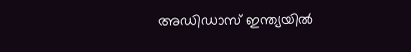അഡിഡാസ് ഇന്ത്യയില്‍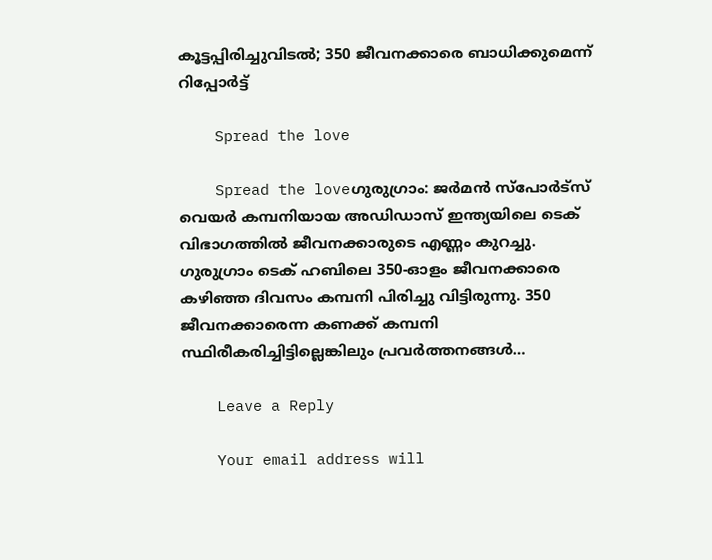കൂട്ടപ്പിരിച്ചുവിടല്‍; 350 ജീവനക്കാരെ ബാധിക്കുമെന്ന് റിപ്പോര്‍ട്ട്

    Spread the love

    Spread the loveഗുരുഗ്രാം: ജര്‍മന്‍ സ്‌പോര്‍ട്‌സ് വെയര്‍ കമ്പനിയായ അഡിഡാസ് ഇന്ത്യയിലെ ടെക് വിഭാഗത്തില്‍ ജീവനക്കാരുടെ എണ്ണം കുറച്ചു. ഗുരുഗ്രാം ടെക് ഹബിലെ 350-ഓളം ജീവനക്കാരെ കഴിഞ്ഞ ദിവസം കമ്പനി പിരിച്ചു വിട്ടിരുന്നു. 350 ജീവനക്കാരെന്ന കണക്ക് കമ്പനി സ്ഥിരീകരിച്ചിട്ടില്ലെങ്കിലും പ്രവര്‍ത്തനങ്ങള്‍…

    Leave a Reply

    Your email address will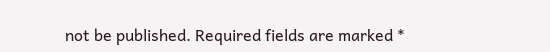not be published. Required fields are marked *